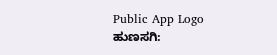Public App Logo
ಹುಣಸಗಿ: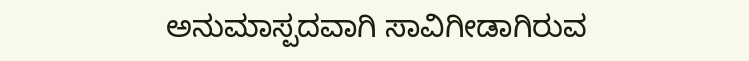ಅನುಮಾಸ್ಪದವಾಗಿ ಸಾವಿಗೀಡಾಗಿರುವ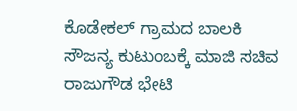ಕೊಡೇಕಲ್ ಗ್ರಾಮದ ಬಾಲಕಿ ಸೌಜನ್ಯ ಕುಟುಂಬಕ್ಕೆ ಮಾಜಿ ಸಚಿವ ರಾಜುಗೌಡ ಭೇಟಿ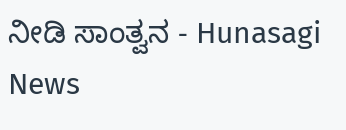ನೀಡಿ ಸಾಂತ್ವನ - Hunasagi News